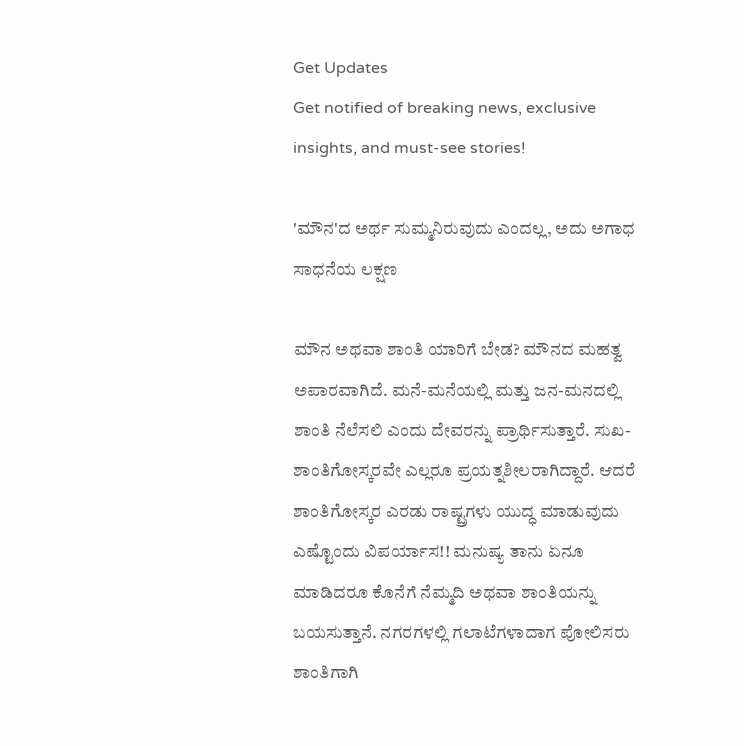Get Updates
Get notified of breaking news, exclusive insights, and must-see stories!

'ಮೌನ'ದ ಅರ್ಥ ಸುಮ್ಮನಿರುವುದು ಎಂದಲ್ಲ, ಅದು ಅಗಾಧ ಸಾಧನೆಯ ಲಕ್ಷಣ

ಮೌನ ಅಥವಾ ಶಾಂತಿ ಯಾರಿಗೆ ಬೇಡ? ಮೌನದ ಮಹತ್ವ ಅಪಾರವಾಗಿದೆ. ಮನೆ-ಮನೆಯಲ್ಲಿ ಮತ್ತು ಜನ-ಮನದಲ್ಲಿ ಶಾಂತಿ ನೆಲೆಸಲಿ ಎಂದು ದೇವರನ್ನು ಪ್ರಾರ್ಥಿಸುತ್ತಾರೆ. ಸುಖ-ಶಾಂತಿಗೋಸ್ಕರವೇ ಎಲ್ಲರೂ ಪ್ರಯತ್ನಶೀಲರಾಗಿದ್ದಾರೆ. ಆದರೆ ಶಾಂತಿಗೋಸ್ಕರ ಎರಡು ರಾಷ್ಟ್ರಗಳು ಯುದ್ಧ ಮಾಡುವುದು ಎಷ್ಟೊಂದು ವಿಪರ್ಯಾಸ!! ಮನುಷ್ಯ ತಾನು ಏನೂ ಮಾಡಿದರೂ ಕೊನೆಗೆ ನೆಮ್ಮದಿ ಅಥವಾ ಶಾಂತಿಯನ್ನು ಬಯಸುತ್ತಾನೆ. ನಗರಗಳಲ್ಲಿ ಗಲಾಟೆಗಳಾದಾಗ ಪೋಲಿಸರು ಶಾಂತಿಗಾಗಿ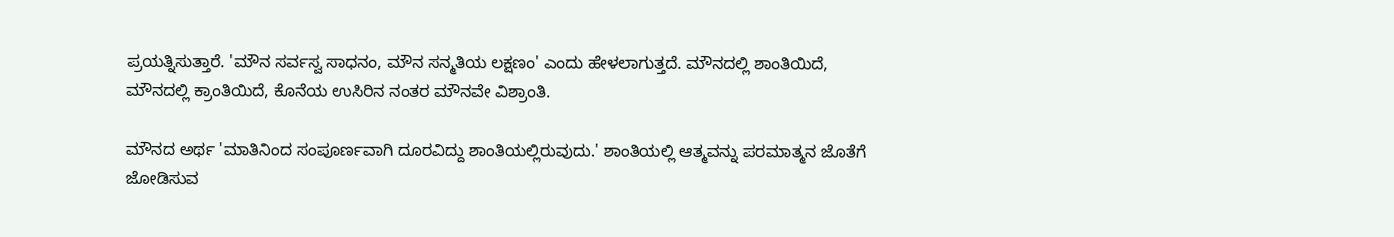ಪ್ರಯತ್ನಿಸುತ್ತಾರೆ. 'ಮೌನ ಸರ್ವಸ್ವ ಸಾಧನಂ, ಮೌನ ಸನ್ಮತಿಯ ಲಕ್ಷಣಂ' ಎಂದು ಹೇಳಲಾಗುತ್ತದೆ. ಮೌನದಲ್ಲಿ ಶಾಂತಿಯಿದೆ, ಮೌನದಲ್ಲಿ ಕ್ರಾಂತಿಯಿದೆ, ಕೊನೆಯ ಉಸಿರಿನ ನಂತರ ಮೌನವೇ ವಿಶ್ರಾಂತಿ.

ಮೌನದ ಅರ್ಥ 'ಮಾತಿನಿಂದ ಸಂಪೂರ್ಣವಾಗಿ ದೂರವಿದ್ದು ಶಾಂತಿಯಲ್ಲಿರುವುದು.' ಶಾಂತಿಯಲ್ಲಿ ಆತ್ಮವನ್ನು ಪರಮಾತ್ಮನ ಜೊತೆಗೆ ಜೋಡಿಸುವ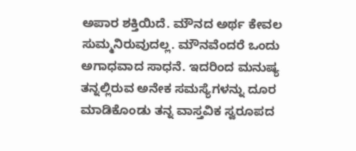ಅಪಾರ ಶಕ್ತಿಯಿದೆ. ಮೌನದ ಅರ್ಥ ಕೇವಲ ಸುಮ್ಮನಿರುವುದಲ್ಲ. ಮೌನವೆಂದರೆ ಒಂದು ಅಗಾಧವಾದ ಸಾಧನೆ. ಇದರಿಂದ ಮನುಷ್ಯ ತನ್ನಲ್ಲಿರುವ ಅನೇಕ ಸಮಸ್ಯೆಗಳನ್ನು ದೂರ ಮಾಡಿಕೊಂಡು ತನ್ನ ವಾಸ್ತವಿಕ ಸ್ವರೂಪದ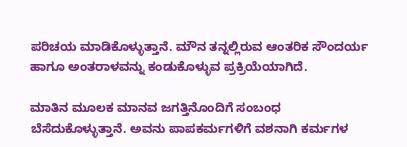ಪರಿಚಯ ಮಾಡಿಕೊಳ್ಳುತ್ತಾನೆ. ಮೌನ ತನ್ನಲ್ಲಿರುವ ಆಂತರಿಕ ಸೌಂದರ್ಯ ಹಾಗೂ ಅಂತರಾಳವನ್ನು ಕಂಡುಕೊಳ್ಳುವ ಪ್ರಕ್ರಿಯೆಯಾಗಿದೆ.

ಮಾತಿನ ಮೂಲಕ ಮಾನವ ಜಗತ್ತಿನೊಂದಿಗೆ ಸಂಬಂಧ ಬೆಸೆದುಕೊಳ್ಳುತ್ತಾನೆ. ಅವನು ಪಾಪಕರ್ಮಗಳಿಗೆ ವಶನಾಗಿ ಕರ್ಮಗಳ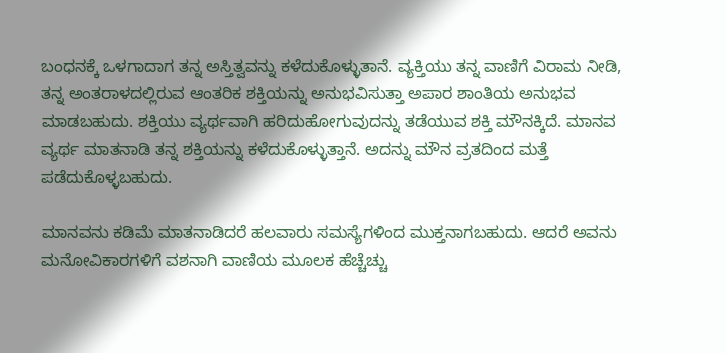ಬಂಧನಕ್ಕೆ ಒಳಗಾದಾಗ ತನ್ನ ಅಸ್ತಿತ್ವವನ್ನು ಕಳೆದುಕೊಳ್ಳುತಾನೆ. ವ್ಯಕ್ತಿಯು ತನ್ನ ವಾಣಿಗೆ ವಿರಾಮ ನೀಡಿ, ತನ್ನ ಅಂತರಾಳದಲ್ಲಿರುವ ಆಂತರಿಕ ಶಕ್ತಿಯನ್ನು ಅನುಭವಿಸುತ್ತಾ ಅಪಾರ ಶಾಂತಿಯ ಅನುಭವ ಮಾಡಬಹುದು. ಶಕ್ತಿಯು ವ್ಯರ್ಥವಾಗಿ ಹರಿದುಹೋಗುವುದನ್ನು ತಡೆಯುವ ಶಕ್ತಿ ಮೌನಕ್ಕಿದೆ. ಮಾನವ ವ್ಯರ್ಥ ಮಾತನಾಡಿ ತನ್ನ ಶಕ್ತಿಯನ್ನು ಕಳೆದುಕೊಳ್ಳುತ್ತಾನೆ. ಅದನ್ನು ಮೌನ ವ್ರತದಿಂದ ಮತ್ತೆ ಪಡೆದುಕೊಳ್ಳಬಹುದು.

ಮಾನವನು ಕಡಿಮೆ ಮಾತನಾಡಿದರೆ ಹಲವಾರು ಸಮಸ್ಯೆಗಳಿಂದ ಮುಕ್ತನಾಗಬಹುದು. ಆದರೆ ಅವನು ಮನೋವಿಕಾರಗಳಿಗೆ ವಶನಾಗಿ ವಾಣಿಯ ಮೂಲಕ ಹೆಚ್ಚೆಚ್ಚು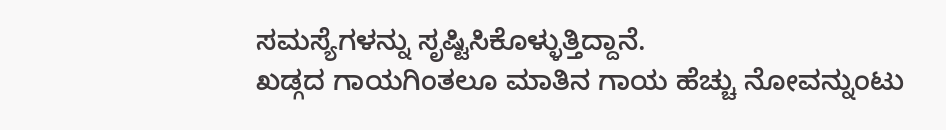ಸಮಸ್ಯೆಗಳನ್ನು ಸೃಷ್ಟಿಸಿಕೊಳ್ಳುತ್ತಿದ್ದಾನೆ.
ಖಡ್ಗದ ಗಾಯಗಿಂತಲೂ ಮಾತಿನ ಗಾಯ ಹೆಚ್ಚು ನೋವನ್ನುಂಟು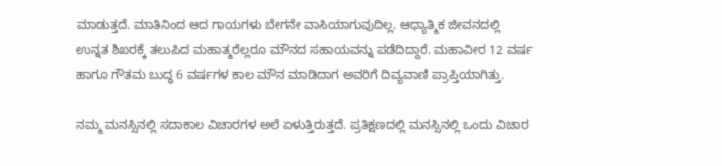ಮಾಡುತ್ತದೆ. ಮಾತಿನಿಂದ ಆದ ಗಾಯಗಳು ಬೇಗನೇ ವಾಸಿಯಾಗುವುದಿಲ್ಲ. ಆಧ್ಯಾತ್ಮಿಕ ಜೀವನದಲ್ಲಿ ಉನ್ನತ ಶಿಖರಕ್ಕೆ ತಲುಪಿದ ಮಹಾತ್ಮರೆಲ್ಲರೂ ಮೌನದ ಸಹಾಯವನ್ನು ಪಡೆದಿದ್ದಾರೆ. ಮಹಾವೀರ 12 ವರ್ಷ ಹಾಗೂ ಗೌತಮ ಬುದ್ಧ 6 ವರ್ಷಗಳ ಕಾಲ ಮೌನ ಮಾಡಿದಾಗ ಅವರಿಗೆ ದಿವ್ಯವಾಣಿ ಪ್ರಾಪ್ತಿಯಾಗಿತ್ತು.

ನಮ್ಮ ಮನಸ್ಸಿನಲ್ಲಿ ಸದಾಕಾಲ ವಿಚಾರಗಳ ಅಲೆ ಏಳುತ್ತಿರುತ್ತದೆ. ಪ್ರತಿಕ್ಷಣದಲ್ಲಿ ಮನಸ್ಸಿನಲ್ಲಿ ಒಂದು ವಿಚಾರ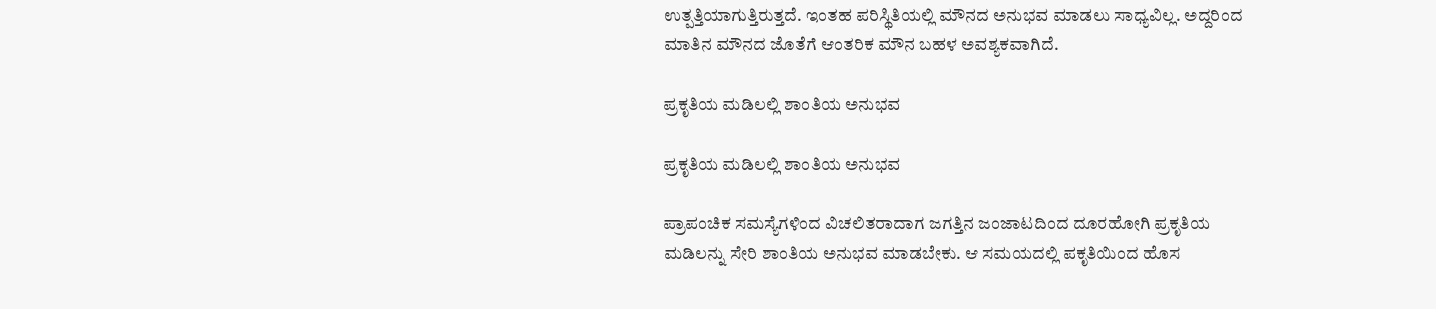ಉತ್ಪತ್ತಿಯಾಗುತ್ತಿರುತ್ತದೆ. ಇಂತಹ ಪರಿಸ್ಥಿತಿಯಲ್ಲಿ ಮೌನದ ಅನುಭವ ಮಾಡಲು ಸಾಧ್ಯವಿಲ್ಲ. ಅದ್ದರಿಂದ ಮಾತಿನ ಮೌನದ ಜೊತೆಗೆ ಆಂತರಿಕ ಮೌನ ಬಹಳ ಅವಶ್ಯಕವಾಗಿದೆ.

ಪ್ರಕೃತಿಯ ಮಡಿಲಲ್ಲಿ ಶಾಂತಿಯ ಅನುಭವ

ಪ್ರಕೃತಿಯ ಮಡಿಲಲ್ಲಿ ಶಾಂತಿಯ ಅನುಭವ

ಪ್ರಾಪಂಚಿಕ ಸಮಸ್ಯೆಗಳಿಂದ ವಿಚಲಿತರಾದಾಗ ಜಗತ್ತಿನ ಜಂಜಾಟದಿಂದ ದೂರಹೋಗಿ ಪ್ರಕೃತಿಯ ಮಡಿಲನ್ನು ಸೇರಿ ಶಾಂತಿಯ ಅನುಭವ ಮಾಡಬೇಕು. ಆ ಸಮಯದಲ್ಲಿ ಪಕೃತಿಯಿಂದ ಹೊಸ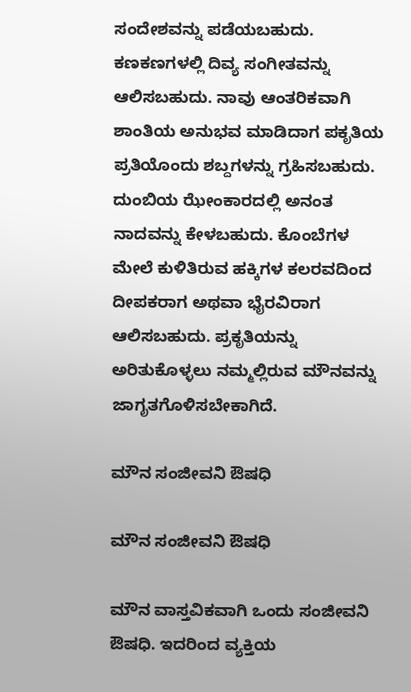ಸಂದೇಶವನ್ನು ಪಡೆಯಬಹುದು. ಕಣಕಣಗಳಲ್ಲಿ ದಿವ್ಯ ಸಂಗೀತವನ್ನು ಆಲಿಸಬಹುದು. ನಾವು ಆಂತರಿಕವಾಗಿ ಶಾಂತಿಯ ಅನುಭವ ಮಾಡಿದಾಗ ಪಕೃತಿಯ ಪ್ರತಿಯೊಂದು ಶಬ್ದಗಳನ್ನು ಗ್ರಹಿಸಬಹುದು. ದುಂಬಿಯ ಝೇಂಕಾರದಲ್ಲಿ ಅನಂತ ನಾದವನ್ನು ಕೇಳಬಹುದು. ಕೊಂಬೆಗಳ ಮೇಲೆ ಕುಳಿತಿರುವ ಹಕ್ಕಿಗಳ ಕಲರವದಿಂದ ದೀಪಕರಾಗ ಅಥವಾ ಭೈರವಿರಾಗ ಆಲಿಸಬಹುದು. ಪ್ರಕೃತಿಯನ್ನು ಅರಿತುಕೊಳ್ಳಲು ನಮ್ಮಲ್ಲಿರುವ ಮೌನವನ್ನು ಜಾಗೃತಗೊಳಿಸಬೇಕಾಗಿದೆ.

ಮೌನ ಸಂಜೀವನಿ ಔಷಧಿ

ಮೌನ ಸಂಜೀವನಿ ಔಷಧಿ

ಮೌನ ವಾಸ್ತವಿಕವಾಗಿ ಒಂದು ಸಂಜೀವನಿ ಔಷಧಿ. ಇದರಿಂದ ವ್ಯಕ್ತಿಯ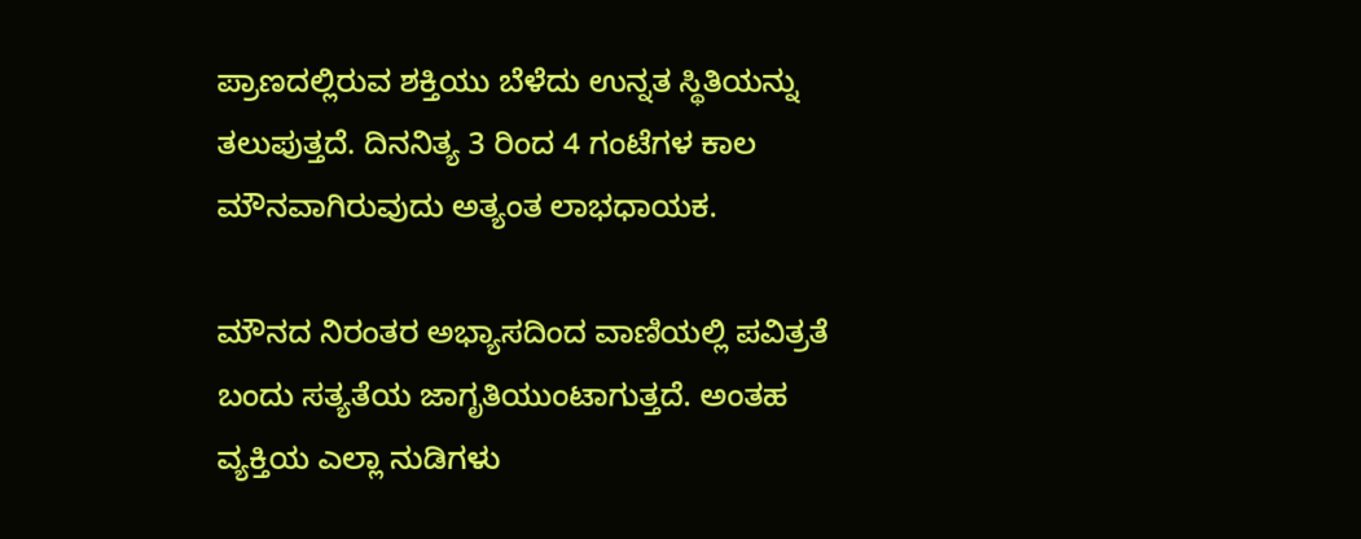ಪ್ರಾಣದಲ್ಲಿರುವ ಶಕ್ತಿಯು ಬೆಳೆದು ಉನ್ನತ ಸ್ಥಿತಿಯನ್ನು ತಲುಪುತ್ತದೆ. ದಿನನಿತ್ಯ 3 ರಿಂದ 4 ಗಂಟೆಗಳ ಕಾಲ ಮೌನವಾಗಿರುವುದು ಅತ್ಯಂತ ಲಾಭಧಾಯಕ.

ಮೌನದ ನಿರಂತರ ಅಭ್ಯಾಸದಿಂದ ವಾಣಿಯಲ್ಲಿ ಪವಿತ್ರತೆ ಬಂದು ಸತ್ಯತೆಯ ಜಾಗೃತಿಯುಂಟಾಗುತ್ತದೆ. ಅಂತಹ ವ್ಯಕ್ತಿಯ ಎಲ್ಲಾ ನುಡಿಗಳು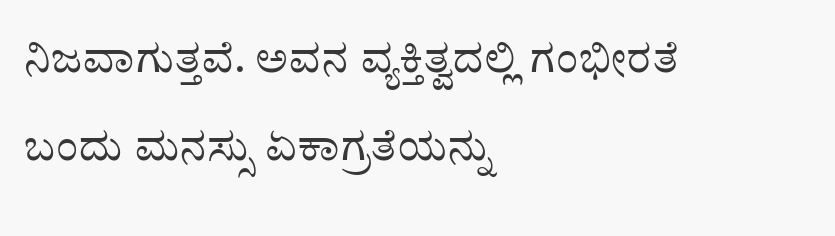ನಿಜವಾಗುತ್ತವೆ. ಅವನ ವ್ಯಕ್ತಿತ್ವದಲ್ಲಿ ಗಂಭೀರತೆ ಬಂದು ಮನಸ್ಸು ಏಕಾಗ್ರತೆಯನ್ನು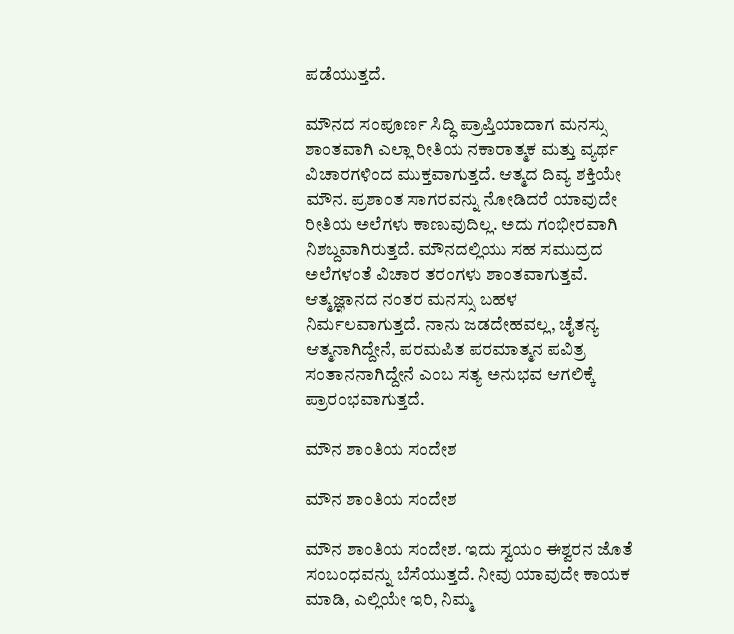ಪಡೆಯುತ್ತದೆ.

ಮೌನದ ಸಂಪೂರ್ಣ ಸಿದ್ಧಿ ಪ್ರಾಪ್ತಿಯಾದಾಗ ಮನಸ್ಸು ಶಾಂತವಾಗಿ ಎಲ್ಲಾ ರೀತಿಯ ನಕಾರಾತ್ಮಕ ಮತ್ತು ವ್ಯರ್ಥ ವಿಚಾರಗಳಿಂದ ಮುಕ್ತವಾಗುತ್ತದೆ. ಆತ್ಮದ ದಿವ್ಯ ಶಕ್ತಿಯೇ ಮೌನ. ಪ್ರಶಾಂತ ಸಾಗರವನ್ನು ನೋಡಿದರೆ ಯಾವುದೇ ರೀತಿಯ ಅಲೆಗಳು ಕಾಣುವುದಿಲ್ಲ. ಅದು ಗಂಭೀರವಾಗಿ ನಿಶಬ್ದವಾಗಿರುತ್ತದೆ. ಮೌನದಲ್ಲಿಯು ಸಹ ಸಮುದ್ರದ ಅಲೆಗಳಂತೆ ವಿಚಾರ ತರಂಗಳು ಶಾಂತವಾಗುತ್ತವೆ. ಆತ್ಮಜ್ಞಾನದ ನಂತರ ಮನಸ್ಸು ಬಹಳ ನಿರ್ಮಲವಾಗುತ್ತದೆ. ನಾನು ಜಡದೇಹವಲ್ಲ, ಚೈತನ್ಯ ಆತ್ಮನಾಗಿದ್ದೇನೆ, ಪರಮಪಿತ ಪರಮಾತ್ಮನ ಪವಿತ್ರ ಸಂತಾನನಾಗಿದ್ದೇನೆ ಎಂಬ ಸತ್ಯ ಅನುಭವ ಆಗಲಿಕ್ಕೆ ಪ್ರಾರಂಭವಾಗುತ್ತದೆ.

ಮೌನ ಶಾಂತಿಯ ಸಂದೇಶ

ಮೌನ ಶಾಂತಿಯ ಸಂದೇಶ

ಮೌನ ಶಾಂತಿಯ ಸಂದೇಶ. ಇದು ಸ್ವಯಂ ಈಶ್ವರನ ಜೊತೆ ಸಂಬಂಧವನ್ನು ಬೆಸೆಯುತ್ತದೆ. ನೀವು ಯಾವುದೇ ಕಾಯಕ ಮಾಡಿ, ಎಲ್ಲಿಯೇ ಇರಿ, ನಿಮ್ಮ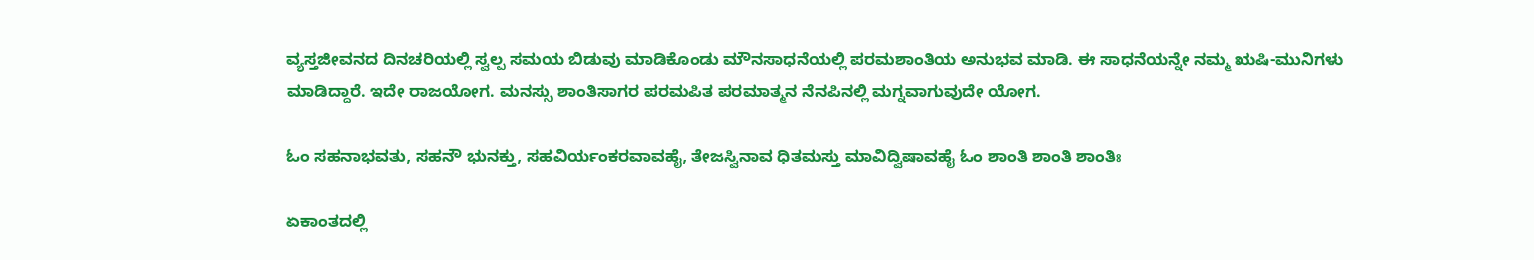ವ್ಯಸ್ತಜೀವನದ ದಿನಚರಿಯಲ್ಲಿ ಸ್ವಲ್ಪ ಸಮಯ ಬಿಡುವು ಮಾಡಿಕೊಂಡು ಮೌನಸಾಧನೆಯಲ್ಲಿ ಪರಮಶಾಂತಿಯ ಅನುಭವ ಮಾಡಿ. ಈ ಸಾಧನೆಯನ್ನೇ ನಮ್ಮ ಋಷಿ-ಮುನಿಗಳು ಮಾಡಿದ್ದಾರೆ. ಇದೇ ರಾಜಯೋಗ. ಮನಸ್ಸು ಶಾಂತಿಸಾಗರ ಪರಮಪಿತ ಪರಮಾತ್ಮನ ನೆನಪಿನಲ್ಲಿ ಮಗ್ನವಾಗುವುದೇ ಯೋಗ.

ಓಂ ಸಹನಾಭವತು, ಸಹನೌ ಭುನಕ್ತು, ಸಹವಿರ್ಯಂಕರವಾವಹೈ, ತೇಜಸ್ವಿನಾವ ಧಿತಮಸ್ತು ಮಾವಿದ್ವಿಷಾವಹೈ ಓಂ ಶಾಂತಿ ಶಾಂತಿ ಶಾಂತಿಃ

ಏಕಾಂತದಲ್ಲಿ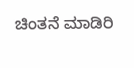ಚಿಂತನೆ ಮಾಡಿರಿ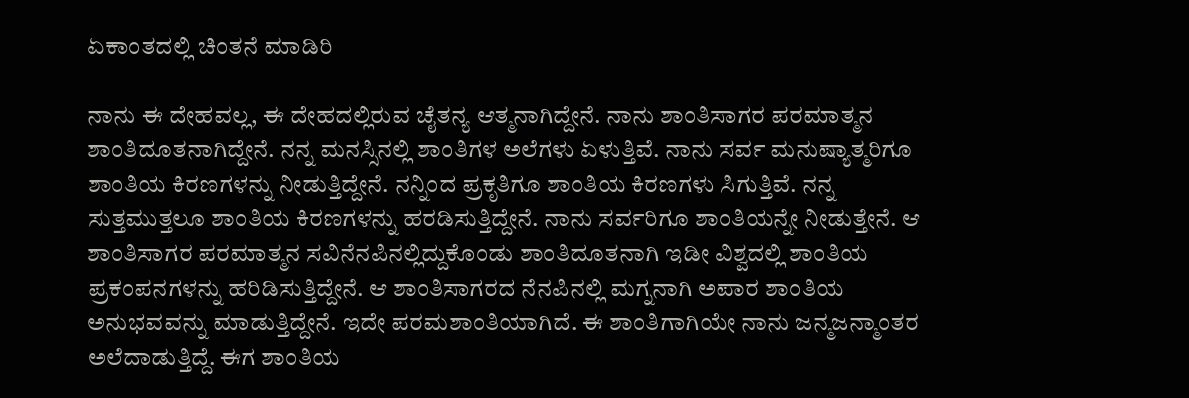ಏಕಾಂತದಲ್ಲಿ ಚಿಂತನೆ ಮಾಡಿರಿ

ನಾನು ಈ ದೇಹವಲ್ಲ, ಈ ದೇಹದಲ್ಲಿರುವ ಚೈತನ್ಯ ಆತ್ಮನಾಗಿದ್ದೇನೆ. ನಾನು ಶಾಂತಿಸಾಗರ ಪರಮಾತ್ಮನ ಶಾಂತಿದೂತನಾಗಿದ್ದೇನೆ. ನನ್ನ ಮನಸ್ಸಿನಲ್ಲಿ ಶಾಂತಿಗಳ ಅಲೆಗಳು ಏಳುತ್ತಿವೆ. ನಾನು ಸರ್ವ ಮನುಷ್ಯಾತ್ಮರಿಗೂ ಶಾಂತಿಯ ಕಿರಣಗಳನ್ನು ನೀಡುತ್ತಿದ್ದೇನೆ. ನನ್ನಿಂದ ಪ್ರಕೃತಿಗೂ ಶಾಂತಿಯ ಕಿರಣಗಳು ಸಿಗುತ್ತಿವೆ. ನನ್ನ ಸುತ್ತಮುತ್ತಲೂ ಶಾಂತಿಯ ಕಿರಣಗಳನ್ನು ಹರಡಿಸುತ್ತಿದ್ದೇನೆ. ನಾನು ಸರ್ವರಿಗೂ ಶಾಂತಿಯನ್ನೇ ನೀಡುತ್ತೇನೆ. ಆ ಶಾಂತಿಸಾಗರ ಪರಮಾತ್ಮನ ಸವಿನೆನಪಿನಲ್ಲಿದ್ದುಕೊಂಡು ಶಾಂತಿದೂತನಾಗಿ ಇಡೀ ವಿಶ್ವದಲ್ಲಿ ಶಾಂತಿಯ ಪ್ರಕಂಪನಗಳನ್ನು ಹರಿಡಿಸುತ್ತಿದ್ದೇನೆ. ಆ ಶಾಂತಿಸಾಗರದ ನೆನಪಿನಲ್ಲಿ ಮಗ್ನನಾಗಿ ಅಪಾರ ಶಾಂತಿಯ ಅನುಭವವನ್ನು ಮಾಡುತ್ತಿದ್ದೇನೆ. ಇದೇ ಪರಮಶಾಂತಿಯಾಗಿದೆ. ಈ ಶಾಂತಿಗಾಗಿಯೇ ನಾನು ಜನ್ಮಜನ್ಮಾಂತರ ಅಲೆದಾಡುತ್ತಿದ್ದೆ. ಈಗ ಶಾಂತಿಯ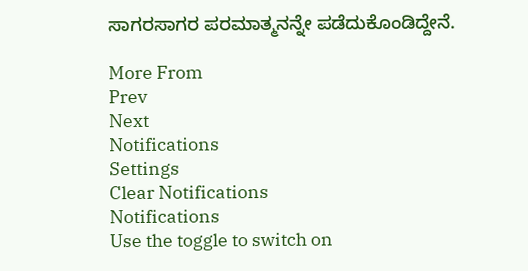ಸಾಗರಸಾಗರ ಪರಮಾತ್ಮನನ್ನೇ ಪಡೆದುಕೊಂಡಿದ್ದೇನೆ.

More From
Prev
Next
Notifications
Settings
Clear Notifications
Notifications
Use the toggle to switch on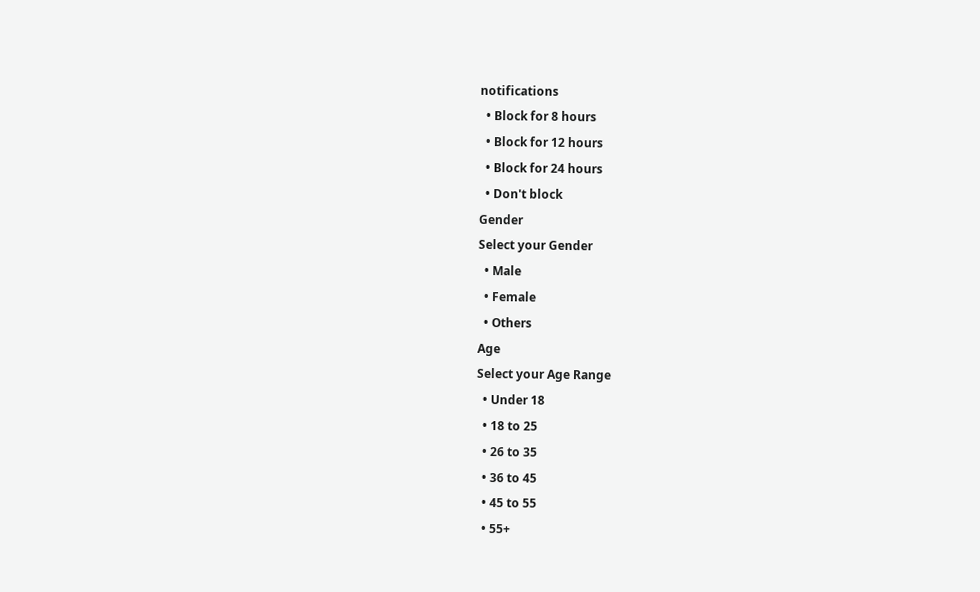notifications
  • Block for 8 hours
  • Block for 12 hours
  • Block for 24 hours
  • Don't block
Gender
Select your Gender
  • Male
  • Female
  • Others
Age
Select your Age Range
  • Under 18
  • 18 to 25
  • 26 to 35
  • 36 to 45
  • 45 to 55
  • 55+